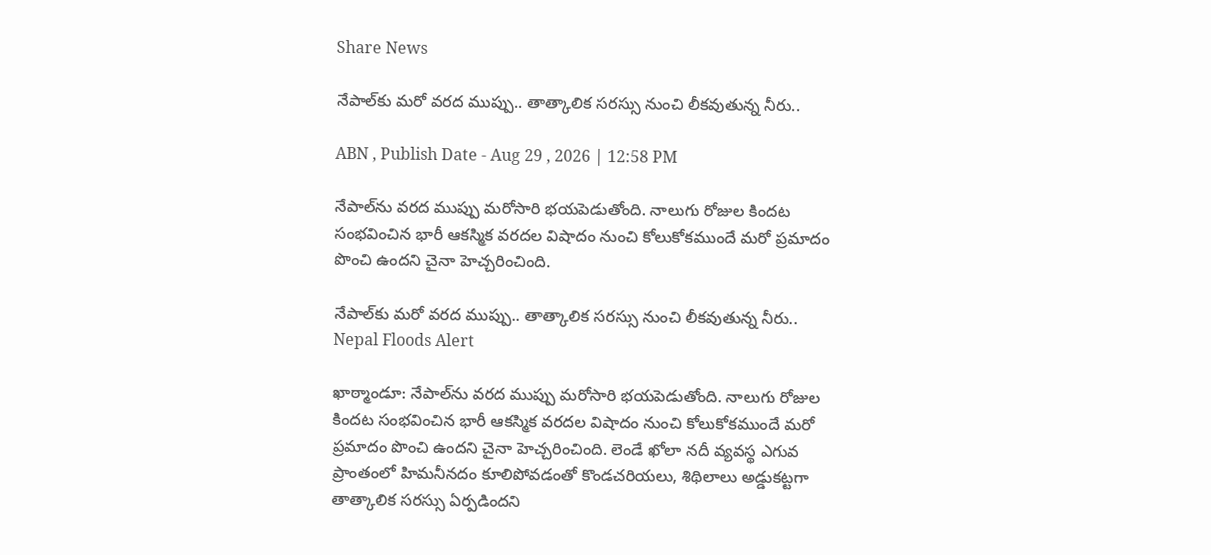Share News

నేపాల్‌కు మరో వరద ముప్పు.. తాత్కాలిక సరస్సు నుంచి లీకవుతున్న నీరు..

ABN , Publish Date - Aug 29 , 2026 | 12:58 PM

నేపాల్‌ను వరద ముప్పు మరోసారి భయపెడుతోంది. నాలుగు రోజుల కిందట సంభవించిన భారీ ఆకస్మిక వరదల విషాదం నుంచి కోలుకోకముందే మరో ప్రమాదం పొంచి ఉందని చైనా హెచ్చరించింది.

నేపాల్‌కు మరో వరద ముప్పు.. తాత్కాలిక సరస్సు నుంచి లీకవుతున్న నీరు..
Nepal Floods Alert

ఖాఠ్మాండూ: నేపాల్‌ను వరద ముప్పు మరోసారి భయపెడుతోంది. నాలుగు రోజుల కిందట సంభవించిన భారీ ఆకస్మిక వరదల విషాదం నుంచి కోలుకోకముందే మరో ప్రమాదం పొంచి ఉందని చైనా హెచ్చరించింది. లెండే ఖోలా నదీ వ్యవస్థ ఎగువ ప్రాంతంలో హిమనీనదం కూలిపోవడంతో కొండచరియలు, శిథిలాలు అడ్డుకట్టగా తాత్కాలిక సరస్సు ఏర్పడిందని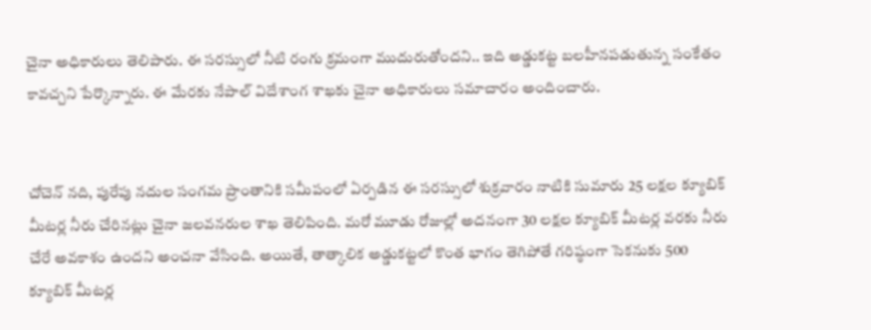చైనా అధికారులు తెలిపారు. ఈ సరస్సులో నీటి రంగు క్రమంగా ముదురుతోందని.. ఇది అడ్డుకట్ట బలహీనపడుతున్న సంకేతం కావచ్చని పేర్కొన్నారు. ఈ మేరకు నేపాల్ విదేశాంగ శాఖకు చైనా అధికారులు సమాచారం అందించారు.


చోచెన్ నది, పురేపు నదుల సంగమ ప్రాంతానికి సమీపంలో ఏర్పడిన ఈ సరస్సులో శుక్రవారం నాటికి సుమారు 25 లక్షల క్యూబిక్‌ మీటర్ల నీరు చేరినట్లు చైనా జలవనరుల శాఖ తెలిపింది. మరో మూడు రోజుల్లో అదనంగా 30 లక్షల క్యూబిక్‌ మీటర్ల వరకు నీరు చేరే అవకాశం ఉందని అంచనా వేసింది. అయితే, తాత్కాలిక అడ్డుకట్టలో కొంత భాగం తెగిపోతే గరిష్ఠంగా సెకనుకు 500 క్యూబిక్‌ మీటర్ల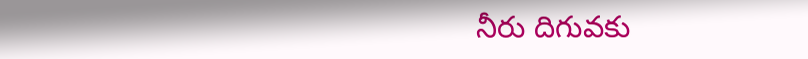నీరు దిగువకు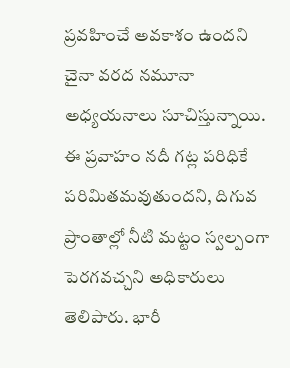ప్రవహించే అవకాశం ఉందని చైనా వరద నమూనా అధ్యయనాలు సూచిస్తున్నాయి. ఈ ప్రవాహం నదీ గట్ల పరిధికే పరిమితమవుతుందని, దిగువ ప్రాంతాల్లో నీటి మట్టం స్వల్పంగా పెరగవచ్చని అధికారులు తెలిపారు. భారీ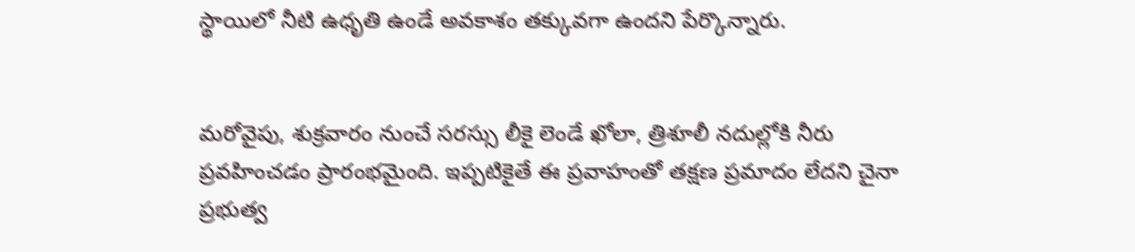స్థాయిలో నీటి ఉధృతి ఉండే అవకాశం తక్కువగా ఉందని పేర్కొన్నారు.


మరోవైపు, శుక్రవారం నుంచే సరస్సు లీకై లెండే ఖోలా, త్రిశూలీ నదుల్లోకి నీరు ప్రవహించడం ప్రారంభమైంది. ఇప్పటికైతే ఈ ప్రవాహంతో తక్షణ ప్రమాదం లేదని చైనా ప్రభుత్వ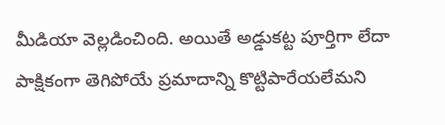మీడియా వెల్లడించింది. అయితే అడ్డుకట్ట పూర్తిగా లేదా పాక్షికంగా తెగిపోయే ప్రమాదాన్ని కొట్టిపారేయలేమని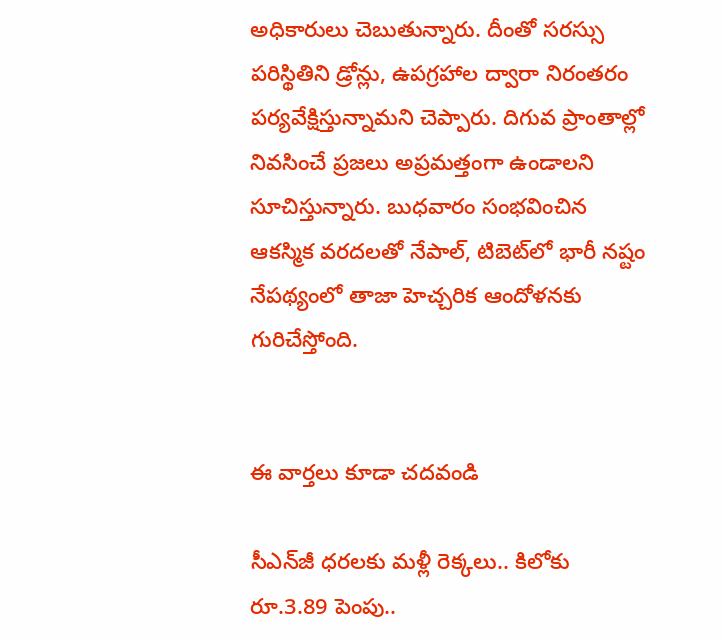అధికారులు చెబుతున్నారు. దీంతో సరస్సు పరిస్థితిని డ్రోన్లు, ఉపగ్రహాల ద్వారా నిరంతరం పర్యవేక్షిస్తున్నామని చెప్పారు. దిగువ ప్రాంతాల్లో నివసించే ప్రజలు అప్రమత్తంగా ఉండాలని సూచిస్తున్నారు. బుధవారం సంభవించిన ఆకస్మిక వరదలతో నేపాల్‌, టిబెట్‌లో భారీ నష్టం నేపథ్యంలో తాజా హెచ్చరిక ఆందోళనకు గురిచేస్తోంది.


ఈ వార్తలు కూడా చదవండి

సీఎన్‌జీ ధరలకు మళ్లీ రెక్కలు.. కిలోకు రూ.3.89 పెంపు..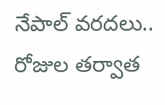నేపాల్ వరదలు.. రోజుల తర్వాత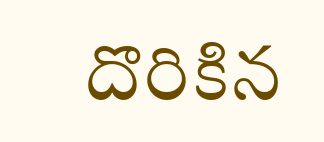దొరికిన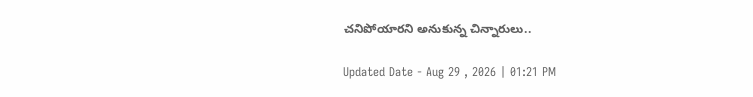చనిపోయారని అనుకున్న చిన్నారులు..

Updated Date - Aug 29 , 2026 | 01:21 PM